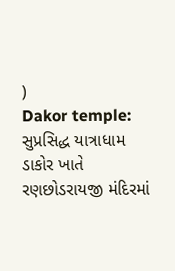)
Dakor temple: સુપ્રસિદ્ધ યાત્રાધામ ડાકોર ખાતે રણછોડરાયજી મંદિરમાં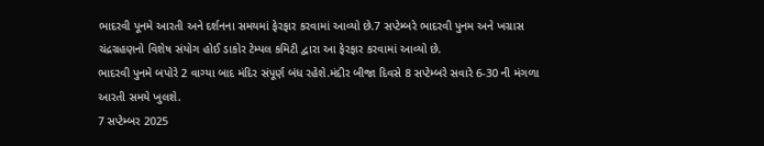ભાદરવી પૂનમે આરતી અને દર્શનના સમયમાં ફેરફાર કરવામાં આવ્યો છે.7 સપ્ટેમ્બરે ભાદરવી પુનમ અને ખગ્રાસ ચંદ્રગ્રહણનો વિશેષ સંયોગ હોઈ ડાકોર ટેમ્પલ કમિટી દ્વારા આ ફેરફાર કરવામાં આવ્યો છે.
ભાદરવી પુનમે બપોરે 2 વાગ્યા બાદ મંદિર સંપૂર્ણ બંધ રહેશે.મંદીર બીજા દિવસે 8 સપ્ટેમ્બરે સવારે 6-30 ની મંગળા આરતી સમયે ખુલશે.
7 સપ્ટેમ્બર 2025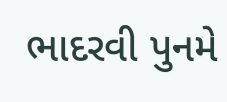ભાદરવી પુનમે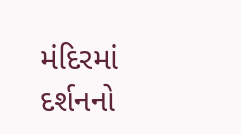મંદિરમાં દર્શનનો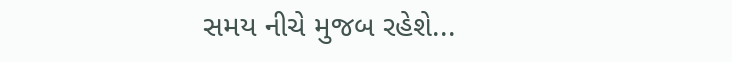સમય નીચે મુજબ રહેશે...